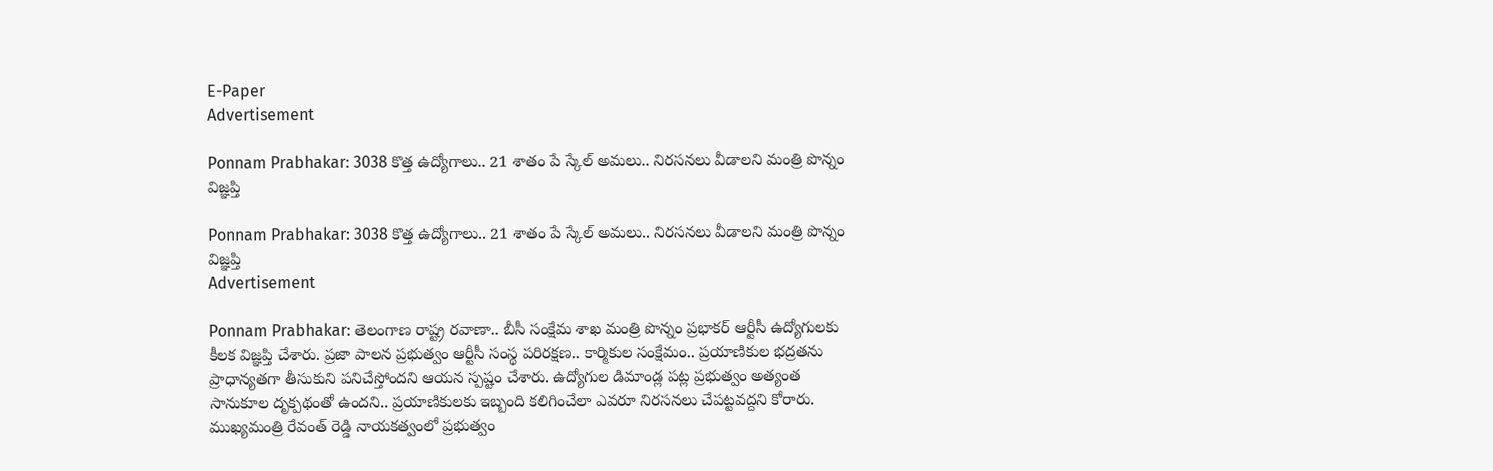E-Paper
Advertisement

Ponnam Prabhakar: 3038 కొత్త ఉద్యోగాలు.. 21 శాతం పే స్కేల్ అమలు.. నిరసనలు వీడాలని మంత్రి పొన్నం విజ్ఞప్తి

Ponnam Prabhakar: 3038 కొత్త ఉద్యోగాలు.. 21 శాతం పే స్కేల్ అమలు.. నిరసనలు వీడాలని మంత్రి పొన్నం విజ్ఞప్తి
Advertisement

Ponnam Prabhakar: తెలంగాణ రాష్ట్ర రవాణా.. బీసీ సంక్షేమ శాఖ మంత్రి పొన్నం ప్రభాకర్ ఆర్టీసీ ఉద్యోగులకు కీలక విజ్ఞప్తి చేశారు. ప్రజా పాలన ప్రభుత్వం ఆర్టీసీ సంస్థ పరిరక్షణ.. కార్మికుల సంక్షేమం.. ప్రయాణికుల భద్రతను ప్రాధాన్యతగా తీసుకుని పనిచేస్తోందని ఆయన స్పష్టం చేశారు. ఉద్యోగుల డిమాండ్ల పట్ల ప్రభుత్వం అత్యంత సానుకూల దృక్పథంతో ఉందని.. ప్రయాణికులకు ఇబ్బంది కలిగించేలా ఎవరూ నిరసనలు చేపట్టవద్దని కోరారు. ముఖ్యమంత్రి రేవంత్ రెడ్డి నాయకత్వంలో ప్రభుత్వం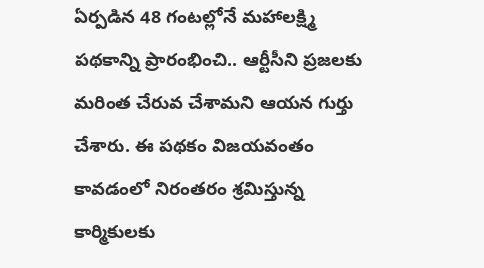ఏర్పడిన 48 గంటల్లోనే మహాలక్ష్మి పథకాన్ని ప్రారంభించి.. ఆర్టీసీని ప్రజలకు మరింత చేరువ చేశామని ఆయన గుర్తు చేశారు. ఈ పథకం విజయవంతం కావడంలో నిరంతరం శ్రమిస్తున్న కార్మికులకు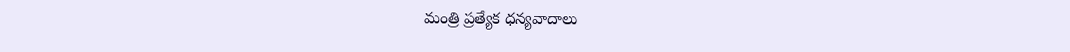మంత్రి ప్రత్యేక ధన్యవాదాలు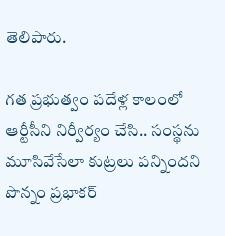తెలిపారు.

గత ప్రభుత్వం పదేళ్ల కాలంలో ఆర్టీసీని నిర్వీర్యం చేసి.. సంస్థను మూసివేసేలా కుట్రలు పన్నిందని పొన్నం ప్రభాకర్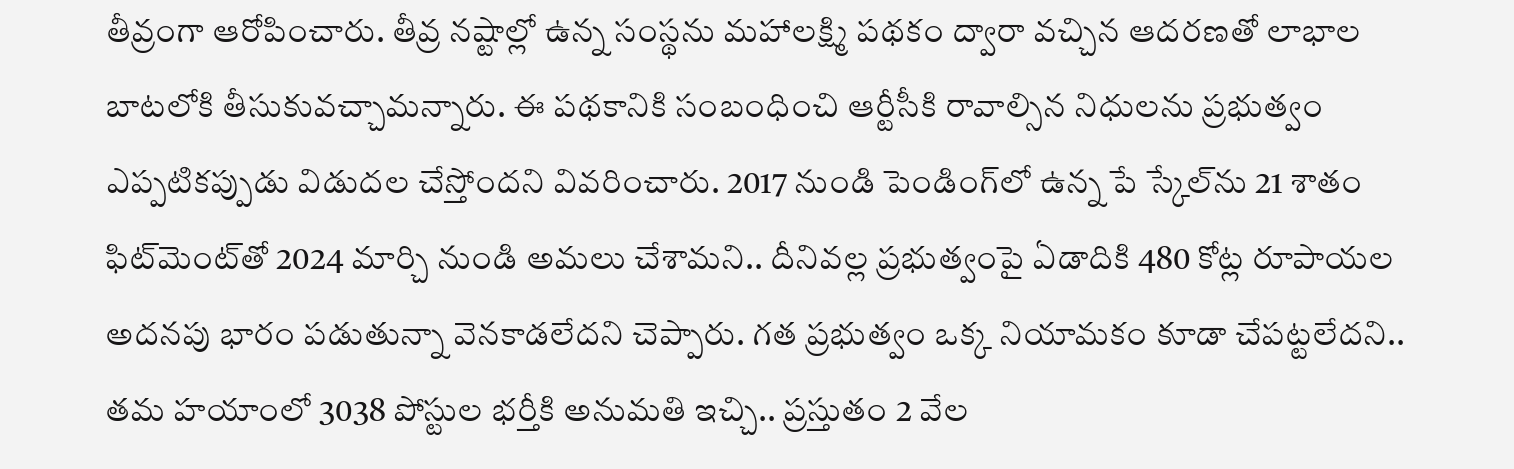తీవ్రంగా ఆరోపించారు. తీవ్ర నష్టాల్లో ఉన్న సంస్థను మహాలక్ష్మి పథకం ద్వారా వచ్చిన ఆదరణతో లాభాల బాటలోకి తీసుకువచ్చామన్నారు. ఈ పథకానికి సంబంధించి ఆర్టీసీకి రావాల్సిన నిధులను ప్రభుత్వం ఎప్పటికప్పుడు విడుదల చేస్తోందని వివరించారు. 2017 నుండి పెండింగ్‌లో ఉన్న పే స్కేల్‌ను 21 శాతం ఫిట్‌మెంట్‌తో 2024 మార్చి నుండి అమలు చేశామని.. దీనివల్ల ప్రభుత్వంపై ఏడాదికి 480 కోట్ల రూపాయల అదనపు భారం పడుతున్నా వెనకాడలేదని చెప్పారు. గత ప్రభుత్వం ఒక్క నియామకం కూడా చేపట్టలేదని.. తమ హయాంలో 3038 పోస్టుల భర్తీకి అనుమతి ఇచ్చి.. ప్రస్తుతం 2 వేల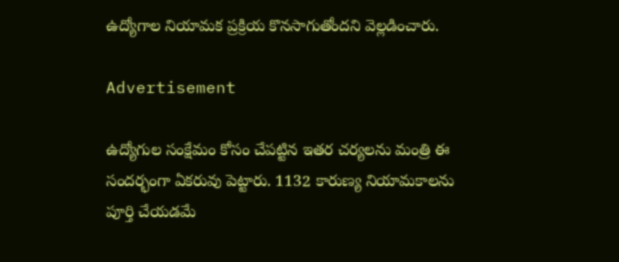ఉద్యోగాల నియామక ప్రక్రియ కొనసాగుతోందని వెల్లడించారు.

Advertisement

ఉద్యోగుల సంక్షేమం కోసం చేపట్టిన ఇతర చర్యలను మంత్రి ఈ సందర్భంగా ఏకరువు పెట్టారు. 1132 కారుణ్య నియామకాలను పూర్తి చేయడమే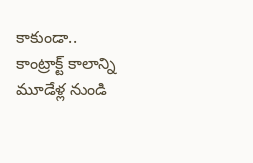కాకుండా.. కాంట్రాక్ట్ కాలాన్ని మూడేళ్ల నుండి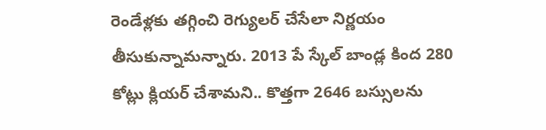రెండేళ్లకు తగ్గించి రెగ్యులర్ చేసేలా నిర్ణయం తీసుకున్నామన్నారు. 2013 పే స్కేల్ బాండ్ల కింద 280 కోట్లు క్లియర్ చేశామని.. కొత్తగా 2646 బస్సులను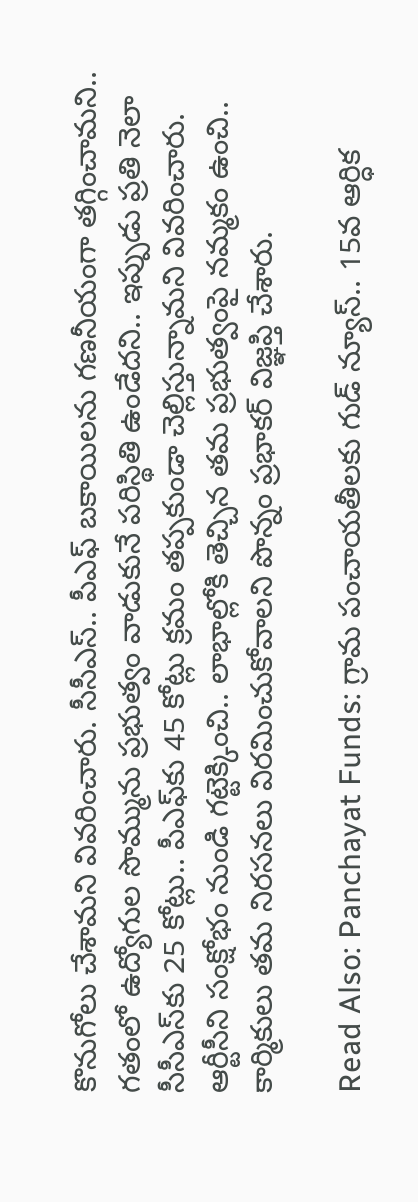కొనుగోలు చేశామని వివరించారు. సీసీఎస్.. పీఎఫ్ బకాయిలను గణనీయంగా తగ్గించామని.. గతంలో ఉద్యోగుల సొమ్మును ప్రభుత్వం వాడుకునే పరిస్థితి ఉండేదని.. ఇప్పుడు ప్రతి నెలా సీసీఎస్‌కు 25 కోట్లు.. పీఎఫ్‌కు 45 కోట్లు క్రమం తప్పకుండా చెల్లిస్తున్నామని వివరించారు. ఆర్టీసీని సంక్షోభం నుండి గట్టెక్కించి.. లాభాల్లోకి తెచ్చిన తమ ప్రభుత్వంపై నమ్మకం ఉంచి.. కార్మికులు తమ నిరసనలు విరమించుకోవాలని పొన్నం ప్రభాకర్ విజ్ఞప్తి చేశారు.

Read Also: Panchayat Funds: గ్రామ పంచాయతీలకు గుడ్ న్యూస్.. 15వ ఆర్ధిక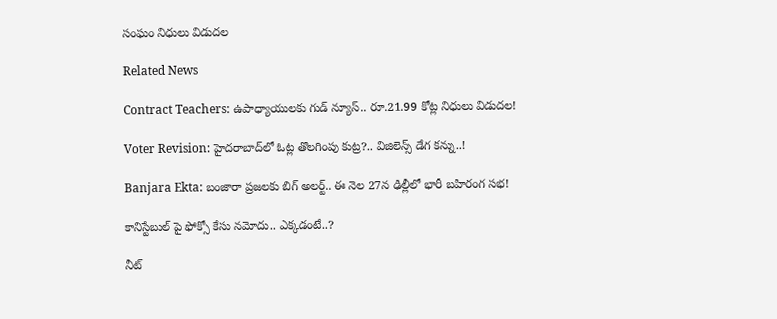సంఘం నిధులు విడుదల

Related News

Contract Teachers: ఉపాధ్యాయులకు గుడ్ న్యూస్.. రూ.21.99 కోట్ల నిధులు విడుదల!

Voter Revision: హైదరాబాద్‌లో ఓట్ల తొలగింపు కుట్ర?.. విజిలెన్స్ డేగ కన్ను..!

Banjara Ekta: బంజారా ప్రజలకు బిగ్ అలర్ట్.. ఈ నెల 27న ఢిల్లీలో భారీ బహిరంగ సభ!

కానిస్టేబుల్ పై ఫోక్సో కేసు నమోదు.. ఎక్కడంటే..?

నీట్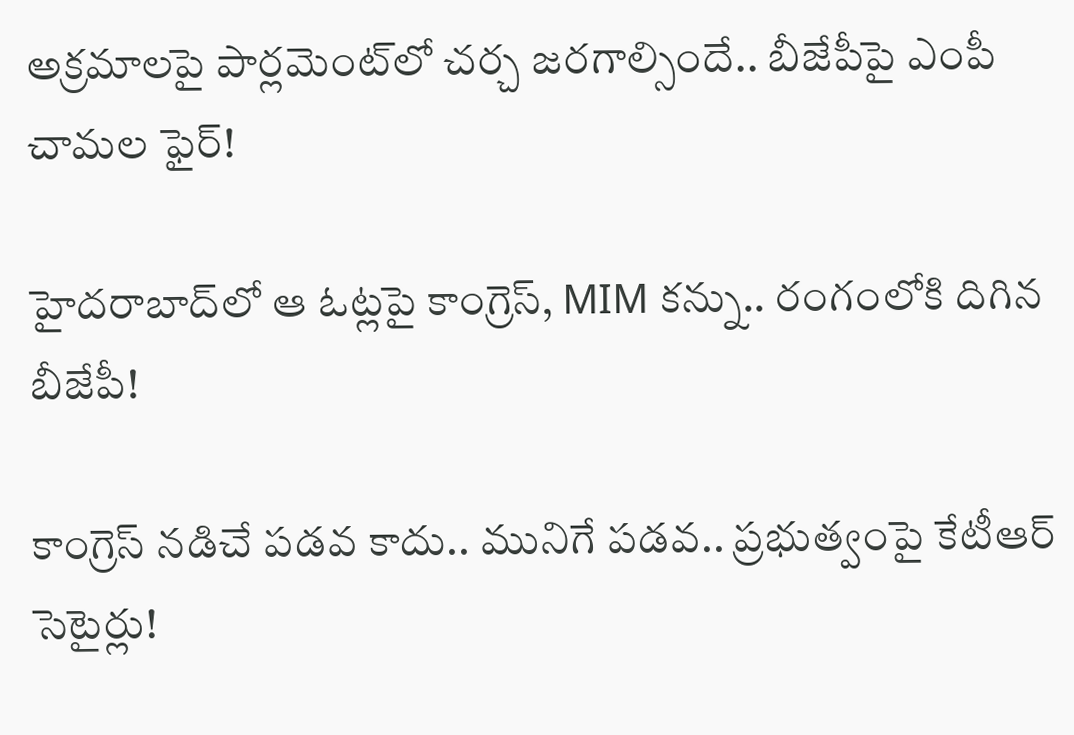అక్రమాలపై పార్లమెంట్‌లో చర్చ జరగాల్సిందే.. బీజేపీపై ఎంపీ చామల ఫైర్!

హైదరాబాద్‌లో ఆ ఓట్లపై కాంగ్రెస్, MIM కన్ను.. రంగంలోకి దిగిన బీజేపీ!

కాంగ్రెస్ నడిచే పడవ కాదు.. మునిగే పడవ.. ప్రభుత్వంపై కేటీఆర్ సెటైర్లు!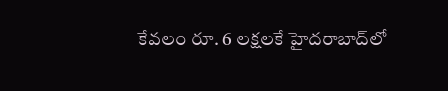కేవలం రూ. 6 లక్షలకే హైదరాబాద్‌లో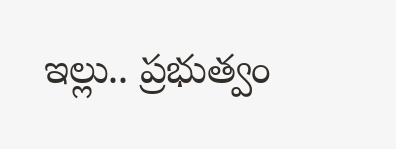ఇల్లు.. ప్రభుత్వం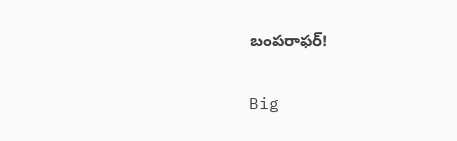బంపరాఫర్!

Big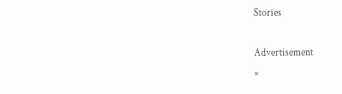Stories

Advertisement
×